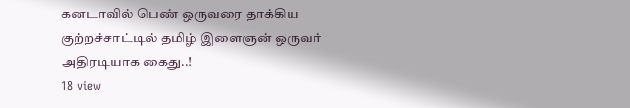கனடாவில் பெண் ஒருவரை தாக்கிய குற்றச்சாட்டில் தமிழ் இளைஞன் ஒருவர் அதிரடியாக கைது..!
18 view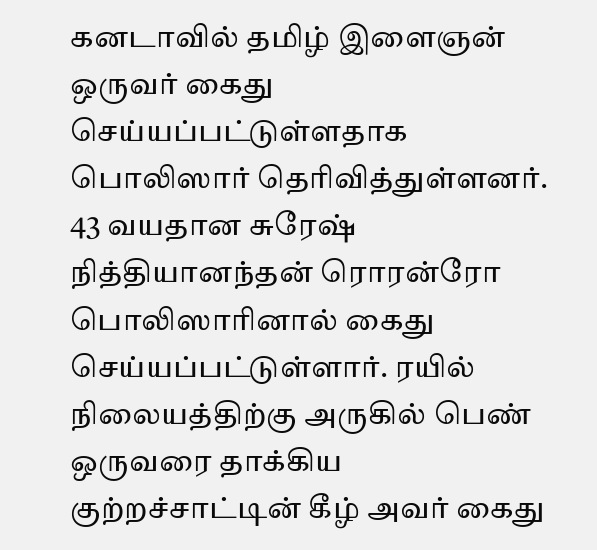கனடாவில் தமிழ் இளைஞன் ஒருவர் கைது செய்யப்பட்டுள்ளதாக பொலிஸார் தெரிவித்துள்ளனர். 43 வயதான சுரேஷ் நித்தியானந்தன் ரொரன்ரோ பொலிஸாரினால் கைது செய்யப்பட்டுள்ளார். ரயில் நிலையத்திற்கு அருகில் பெண் ஒருவரை தாக்கிய குற்றச்சாட்டின் கீழ் அவர் கைது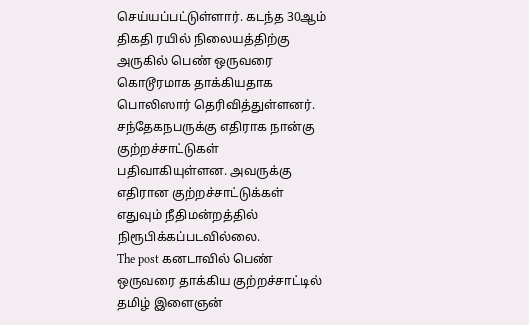செய்யப்பட்டுள்ளார். கடந்த 30ஆம் திகதி ரயில் நிலையத்திற்கு அருகில் பெண் ஒருவரை கொடூரமாக தாக்கியதாக பொலிஸார் தெரிவித்துள்ளனர். சந்தேகநபருக்கு எதிராக நான்கு குற்றச்சாட்டுகள் பதிவாகியுள்ளன. அவருக்கு எதிரான குற்றச்சாட்டுக்கள் எதுவும் நீதிமன்றத்தில் நிரூபிக்கப்படவில்லை.
The post கனடாவில் பெண் ஒருவரை தாக்கிய குற்றச்சாட்டில் தமிழ் இளைஞன்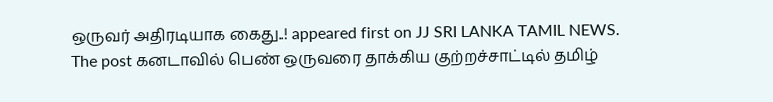ஒருவர் அதிரடியாக கைது..! appeared first on JJ SRI LANKA TAMIL NEWS.
The post கனடாவில் பெண் ஒருவரை தாக்கிய குற்றச்சாட்டில் தமிழ்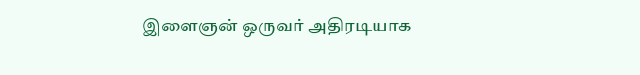இளைஞன் ஒருவர் அதிரடியாக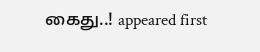கைது..! appeared first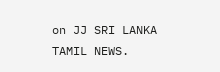on JJ SRI LANKA TAMIL NEWS.